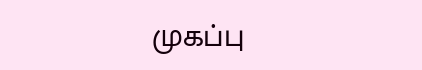முகப்பு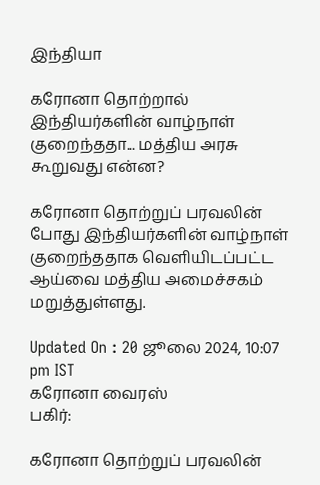இந்தியா

கரோனா தொற்றால் இந்தியர்களின் வாழ்நாள் குறைந்ததா... மத்திய அரசு கூறுவது என்ன?

கரோனா தொற்றுப் பரவலின் போது இந்தியர்களின் வாழ்நாள் குறைந்ததாக வெளியிடப்பட்ட ஆய்வை மத்திய அமைச்சகம் மறுத்துள்ளது.

Updated On : 20 ஜூலை 2024, 10:07 pm IST
கரோனா வைரஸ்
பகிர்:

கரோனா தொற்றுப் பரவலின்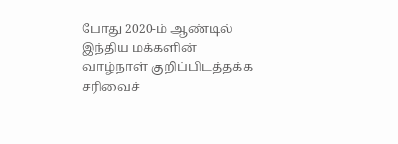போது 2020-ம் ஆண்டில் இந்திய மக்களின் வாழ்நாள் குறிப்பிடத்தக்க சரிவைச்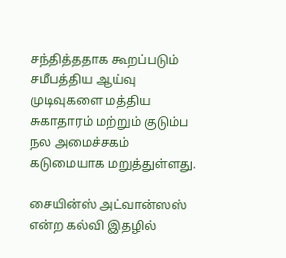சந்தித்ததாக கூறப்படும் சமீபத்திய ஆய்வு முடிவுகளை மத்திய சுகாதாரம் மற்றும் குடும்ப நல அமைச்சகம் கடுமையாக மறுத்துள்ளது.

சையின்ஸ் அட்வான்ஸஸ் என்ற கல்வி இதழில்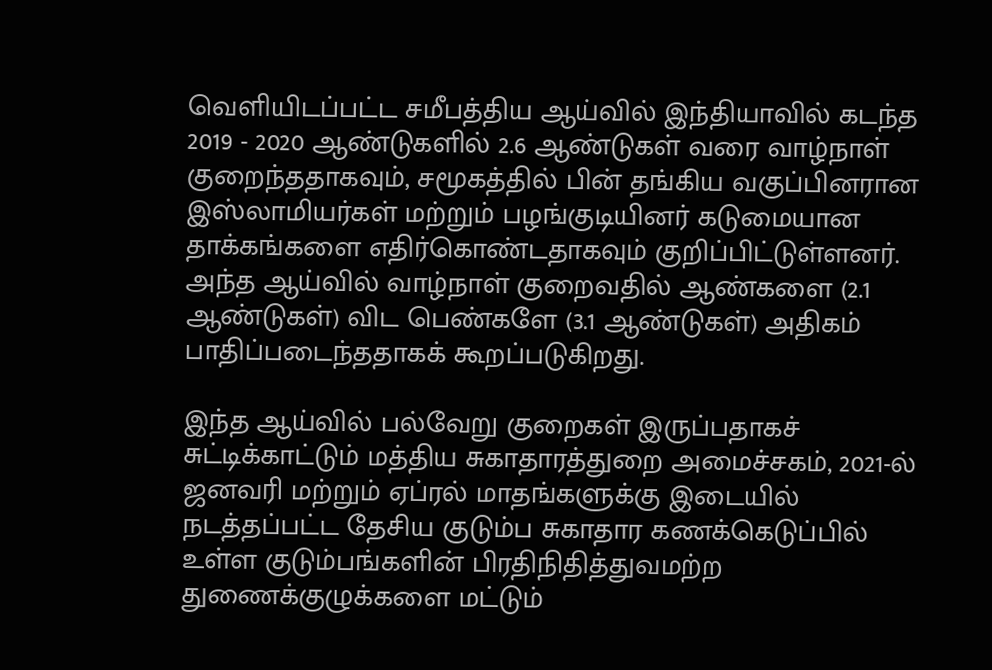வெளியிடப்பட்ட சமீபத்திய ஆய்வில் இந்தியாவில் கடந்த 2019 - 2020 ஆண்டுகளில் 2.6 ஆண்டுகள் வரை வாழ்நாள் குறைந்ததாகவும், சமூகத்தில் பின் தங்கிய வகுப்பினரான இஸ்லாமியர்கள் மற்றும் பழங்குடியினர் கடுமையான தாக்கங்களை எதிர்கொண்டதாகவும் குறிப்பிட்டுள்ளனர். அந்த ஆய்வில் வாழ்நாள் குறைவதில் ஆண்களை (2.1 ஆண்டுகள்) விட பெண்களே (3.1 ஆண்டுகள்) அதிகம் பாதிப்படைந்ததாகக் கூறப்படுகிறது.

இந்த ஆய்வில் பல்வேறு குறைகள் இருப்பதாகச் சுட்டிக்காட்டும் மத்திய சுகாதாரத்துறை அமைச்சகம், 2021-ல் ஜனவரி மற்றும் ஏப்ரல் மாதங்களுக்கு இடையில் நடத்தப்பட்ட தேசிய குடும்ப சுகாதார கணக்கெடுப்பில் உள்ள குடும்பங்களின் பிரதிநிதித்துவமற்ற துணைக்குழுக்களை மட்டும்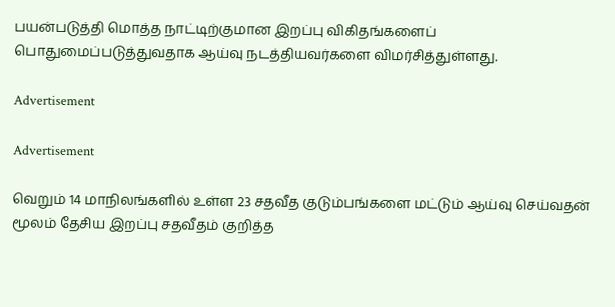பயன்படுத்தி மொத்த நாட்டிற்குமான இறப்பு விகிதங்களைப் பொதுமைப்படுத்துவதாக ஆய்வு நடத்தியவர்களை விமர்சித்துள்ளது.

Advertisement

Advertisement

வெறும் 14 மாநிலங்களில் உள்ள 23 சதவீத குடும்பங்களை மட்டும் ஆய்வு செய்வதன் மூலம் தேசிய இறப்பு சதவீதம் குறித்த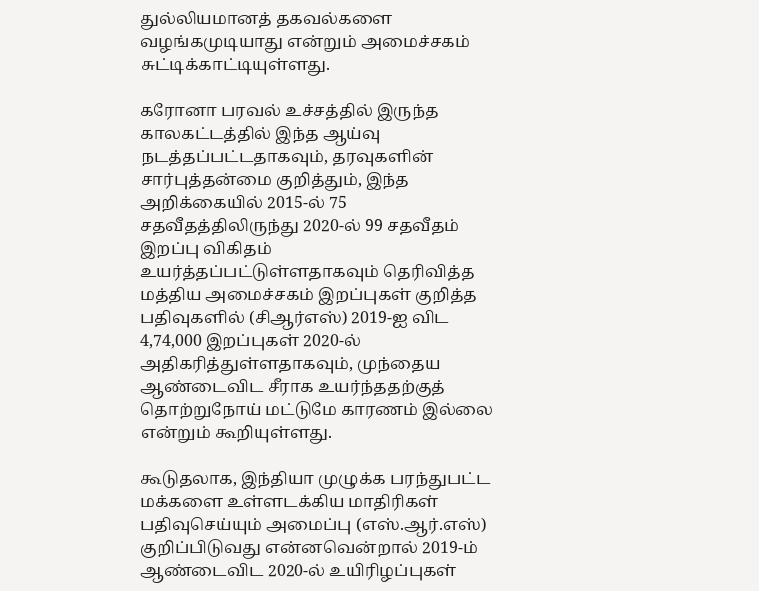துல்லியமானத் தகவல்களை வழங்கமுடியாது என்றும் அமைச்சகம் சுட்டிக்காட்டியுள்ளது.

கரோனா பரவல் உச்சத்தில் இருந்த காலகட்டத்தில் இந்த ஆய்வு நடத்தப்பட்டதாகவும், தரவுகளின் சார்புத்தன்மை குறித்தும், இந்த அறிக்கையில் 2015-ல் 75 சதவீதத்திலிருந்து 2020-ல் 99 சதவீதம் இறப்பு விகிதம் உயர்த்தப்பட்டுள்ளதாகவும் தெரிவித்த மத்திய அமைச்சகம் இறப்புகள் குறித்த பதிவுகளில் (சிஆர்எஸ்) 2019-ஐ விட 4,74,000 இறப்புகள் 2020-ல் அதிகரித்துள்ளதாகவும், முந்தைய ஆண்டைவிட சீராக உயர்ந்ததற்குத் தொற்றுநோய் மட்டுமே காரணம் இல்லை என்றும் கூறியுள்ளது.

கூடுதலாக, இந்தியா முழுக்க பரந்துபட்ட மக்களை உள்ளடக்கிய மாதிரிகள் பதிவுசெய்யும் அமைப்பு (எஸ்.ஆர்.எஸ்) குறிப்பிடுவது என்னவென்றால் 2019-ம் ஆண்டைவிட 2020-ல் உயிரிழப்புகள்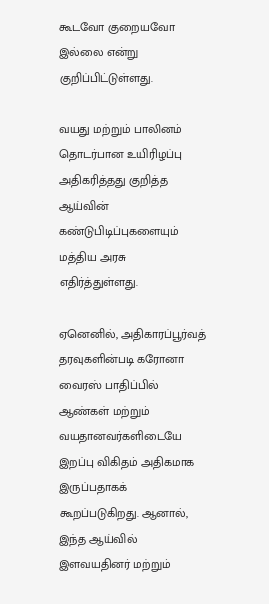கூடவோ குறையவோ இல்லை என்று குறிப்பிட்டுள்ளது.

வயது மற்றும் பாலினம் தொடர்பான உயிரிழப்பு அதிகரித்தது குறித்த ஆய்வின் கண்டுபிடிப்புகளையும் மத்திய அரசு எதிர்த்துள்ளது.

ஏனெனில், அதிகாரப்பூர்வத் தரவுகளின்படி கரோனா வைரஸ் பாதிப்பில் ஆண்கள் மற்றும் வயதானவர்களிடையே இறப்பு விகிதம் அதிகமாக இருப்பதாகக் கூறப்படுகிறது. ஆனால், இந்த ஆய்வில் இளவயதினர் மற்றும்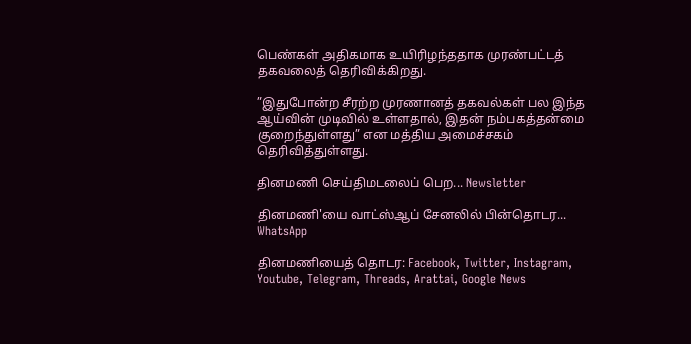பெண்கள் அதிகமாக உயிரிழந்ததாக முரண்பட்டத் தகவலைத் தெரிவிக்கிறது.

”இதுபோன்ற சீரற்ற முரணானத் தகவல்கள் பல இந்த ஆய்வின் முடிவில் உள்ளதால், இதன் நம்பகத்தன்மை குறைந்துள்ளது” என மத்திய அமைச்சகம் தெரிவித்துள்ளது.

தினமணி செய்திமடலைப் பெற... Newsletter

தினமணி'யை வாட்ஸ்ஆப் சேனலில் பின்தொடர... WhatsApp

தினமணியைத் தொடர: Facebook, Twitter, Instagram, Youtube, Telegram, Threads, Arattai, Google News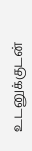உடனுக்குடன்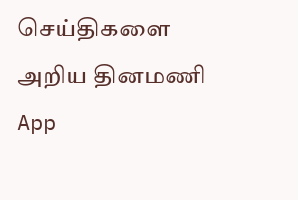செய்திகளை அறிய தினமணி App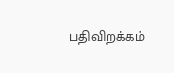பதிவிறக்கம்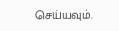செய்யவும்.